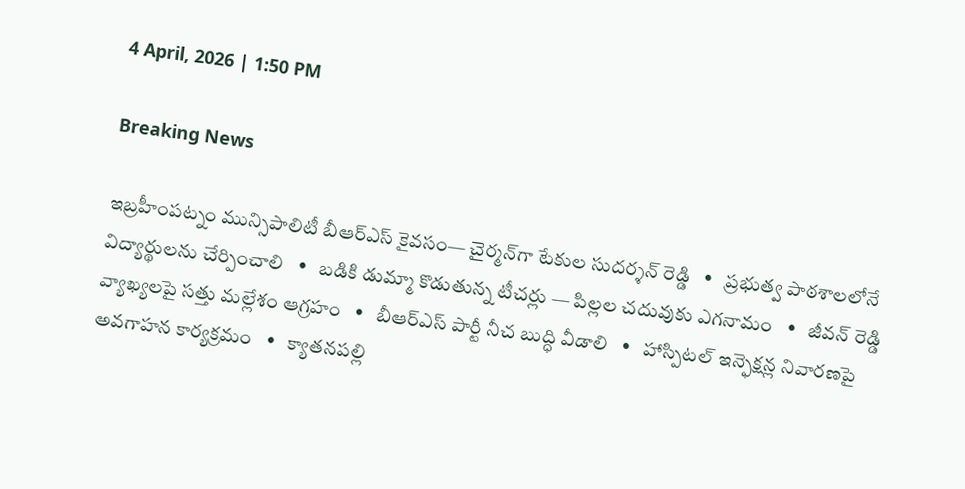4 April, 2026 | 1:50 PM

Breaking News

ఇబ్రహీంపట్నం మున్సిపాలిటీ బీఆర్ఎస్ కైవసం— చైర్మన్‌గా టేకుల సుదర్శన్ రెడ్డి   •   ప్రభుత్వ పాఠశాలలోనే విద్యార్థులను చేర్పించాలి   •   బడికి డుమ్మా కొడుతున్న టీచర్లు — పిల్లల చదువుకు ఎగనామం   •   జీవన్ రెడ్డి వ్యాఖ్యలపై సత్తు మల్లేశం ఆగ్రహం   •   బీఆర్ఎస్ పార్టీ నీచ బుద్ధి వీడాలి   •   హాస్పిటల్ ఇన్ఫెక్షన్ల నివారణపై అవగాహన కార్యక్రమం   •   క్యాతనపల్లి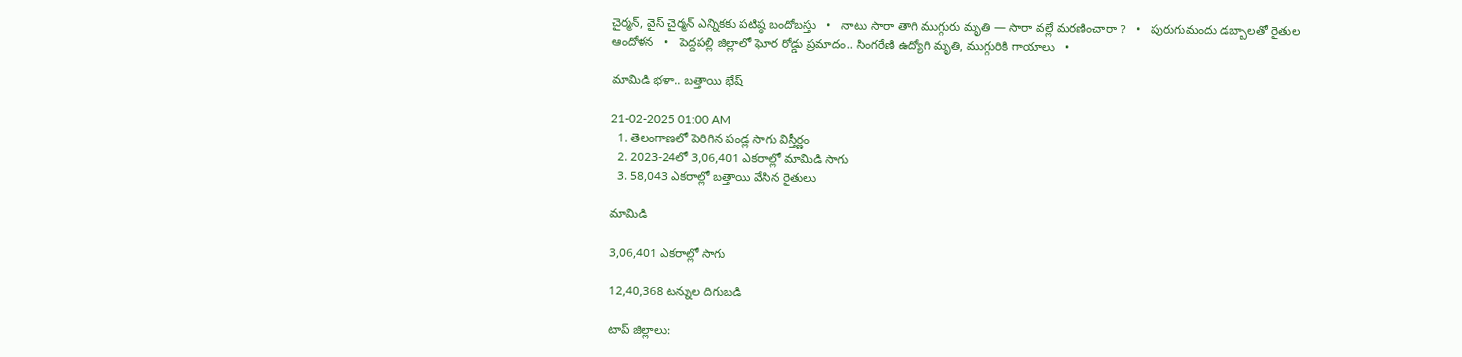చైర్మన్, వైస్ చైర్మన్ ఎన్నికకు పటిష్ఠ బందోబస్తు   •   నాటు సారా తాగి ముగ్గురు మృతి — సారా వల్లే మరణించారా ?   •   పురుగుమందు డబ్బాలతో రైతుల ఆందోళన   •   పెద్దపల్లి జిల్లాలో ఘోర రోడ్డు ప్రమాదం.. సింగరేణి ఉద్యోగి మృతి, ముగ్గురికి గాయాలు   •

మామిడి భళా.. బత్తాయి భేష్

21-02-2025 01:00 AM
  1. తెలంగాణలో పెరిగిన పండ్ల సాగు విస్తీర్ణం
  2. 2023-24లో 3,06,401 ఎకరాల్లో మామిడి సాగు
  3. 58,043 ఎకరాల్లో బత్తాయి వేసిన రైతులు

మామిడి

3,06,401 ఎకరాల్లో సాగు

12,40,368 టన్నుల దిగుబడి

టాప్ జిల్లాలు: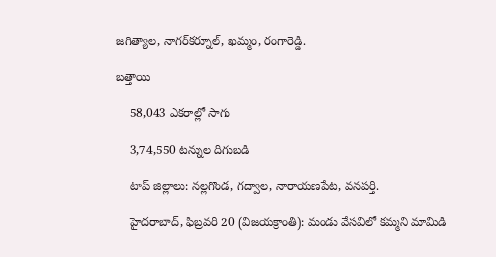జగిత్యాల, నాగర్‌కర్నూల్, ఖమ్మం, రంగారెడ్డి.

బత్తాయి

    58,043 ఎకరాల్లో సాగు

    3,74,550 టన్నుల దిగుబడి

    టాప్ జిల్లాలు: నల్లగొండ, గద్వాల, నారాయణపేట, వనపర్తి.

    హైదరాబాద్, ఫిబ్రవరి 20 (విజయక్రాంతి): మండు వేసవిలో కమ్మని మామిడి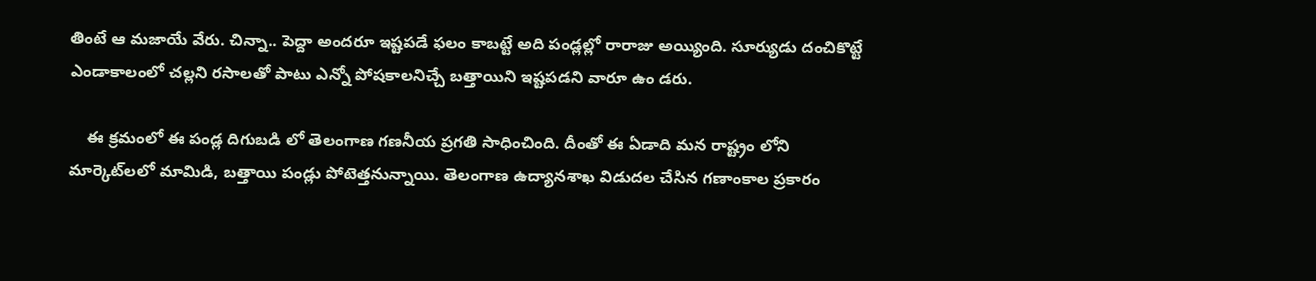తింటే ఆ మజాయే వేరు. చిన్నా.. పెద్దా అందరూ ఇష్టపడే ఫలం కాబట్టే అది పండ్లల్లో రారాజు అయ్యింది. సూర్యుడు దంచికొట్టే ఎండాకాలంలో చల్లని రసాలతో పాటు ఎన్నో పోషకాలనిచ్చే బత్తాయిని ఇష్టపడని వారూ ఉం డరు.

    ఈ క్రమంలో ఈ పండ్ల దిగుబడి లో తెలంగాణ గణనీయ ప్రగతి సాధించింది. దీంతో ఈ ఏడాది మన రాష్ట్రం లోని మార్కెట్‌లలో మామిడి, బత్తాయి పండ్లు పోటెత్తనున్నాయి. తెలంగాణ ఉద్యానశాఖ విడుదల చేసిన గణాంకాల ప్రకారం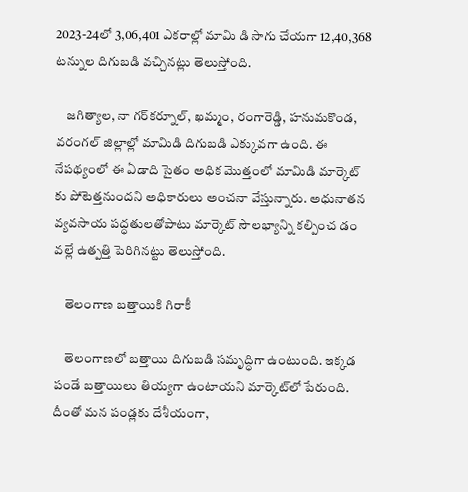2023-24లో 3,06,401 ఎకరాల్లో మామి డి సాగు చేయగా 12,40,368 టన్నుల దిగుబడి వచ్చినట్లు తెలుస్తోంది.

    జగిత్యాల, నా గర్‌కర్నూల్, ఖమ్మం, రంగారెడ్డి, హనుమకొండ, వరంగల్ జిల్లాల్లో మామిడి దిగుబడి ఎక్కువగా ఉంది. ఈ నేపథ్యంలో ఈ ఏడాది సైతం అధిక మొత్తంలో మామిడి మార్కెట్ కు పోటెత్తనుందని అధికారులు అంచనా వేస్తున్నారు. అధునాతన వ్యవసాయ పద్ధతులతోపాటు మార్కెట్ సౌలభ్యాన్ని కల్పించ డం వల్లే ఉత్పత్తి పెరిగినట్టు తెలుస్తోంది.

    తెలంగాణ బత్తాయికి గిరాకీ

    తెలంగాణలో బత్తాయి దిగుబడి సమృద్ధిగా ఉంటుంది. ఇక్కడ పండే బత్తాయిలు తియ్యగా ఉంటాయని మార్కెట్‌లో పేరుంది. దీంతో మన పండ్లకు దేశీయంగా,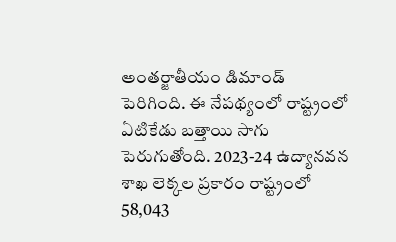అంతర్జాతీయం డిమాండ్ పెరిగింది. ఈ నేపథ్యంలో రాష్ట్రంలో ఏటికేడు బత్తాయి సాగు పెరుగుతోంది. 2023-24 ఉద్యానవన శాఖ లెక్కల ప్రకారం రాష్ట్రంలో 58,043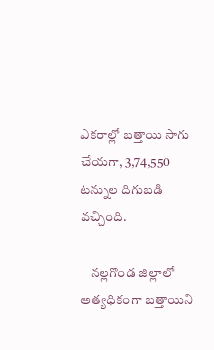ఎకరాల్లో బత్తాయి సాగు చేయగా, 3,74,550 టన్నుల దిగుబడి వచ్చింది.

    నల్లగొండ జిల్లాలో అత్యధికంగా బత్తాయిని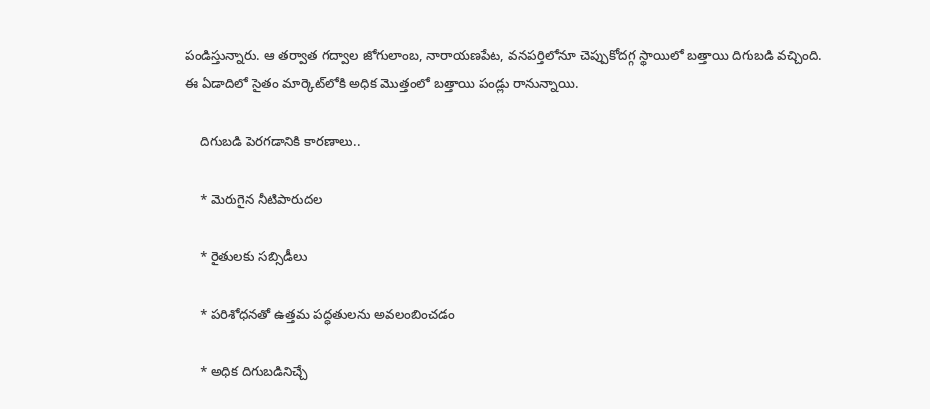పండిస్తున్నారు. ఆ తర్వాత గద్వాల జోగులాంబ, నారాయణపేట, వనపర్తిలోనూ చెప్పుకోదగ్గ స్థాయిలో బత్తాయి దిగుబడి వచ్చింది. ఈ ఏడాదిలో సైతం మార్కెట్‌లోకి అధిక మొత్తంలో బత్తాయి పండ్లు రానున్నాయి.

    దిగుబడి పెరగడానికి కారణాలు..

    * మెరుగైన నీటిపారుదల

    * రైతులకు సబ్సిడీలు

    * పరిశోధనతో ఉత్తమ పద్ధతులను అవలంబించడం

    * అధిక దిగుబడినిచ్చే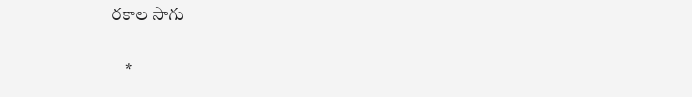రకాల సాగు

    *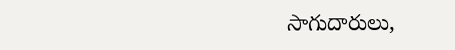సాగుదారులు,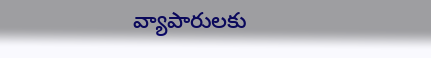వ్యాపారులకు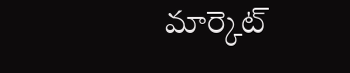మార్కెట్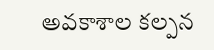అవకాశాల కల్పన